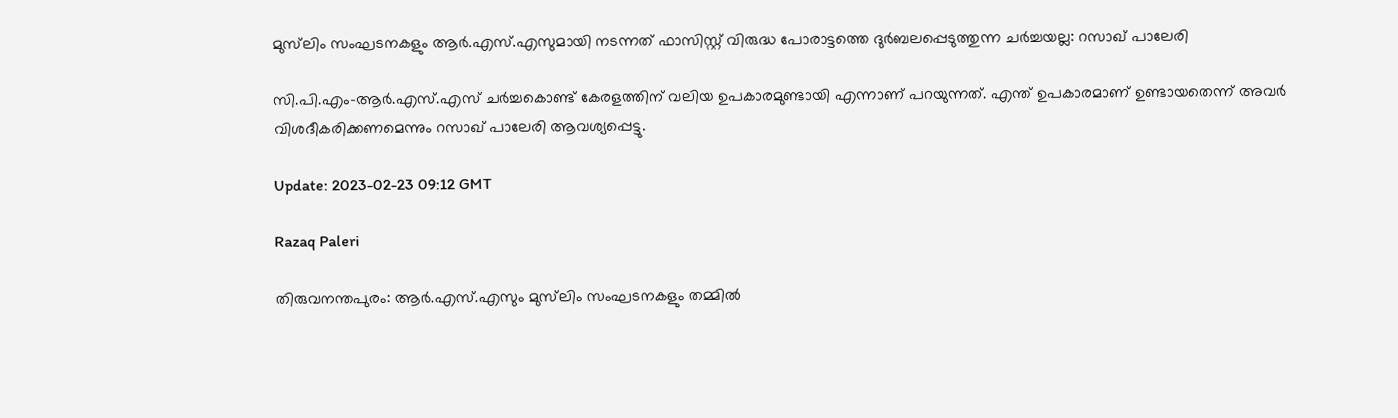മുസ്‌ലിം സംഘടനകളും ആർ.എസ്.എസുമായി നടന്നത് ഫാസിസ്റ്റ് വിരുദ്ധ പോരാട്ടത്തെ ദുർബലപ്പെടുത്തുന്ന ചർച്ചയല്ല: റസാഖ് പാലേരി

സി.പി.എം-ആർ.എസ്.എസ് ചർച്ചകൊണ്ട് കേരളത്തിന് വലിയ ഉപകാരമുണ്ടായി എന്നാണ് പറയുന്നത്. എന്ത് ഉപകാരമാണ് ഉണ്ടായതെന്ന് അവർ വിശദീകരിക്കണമെന്നും റസാഖ് പാലേരി ആവശ്യപ്പെട്ടു.

Update: 2023-02-23 09:12 GMT

Razaq Paleri

തിരുവനന്തപുരം: ആർ.എസ്.എസും മുസ്‌ലിം സംഘടനകളും തമ്മിൽ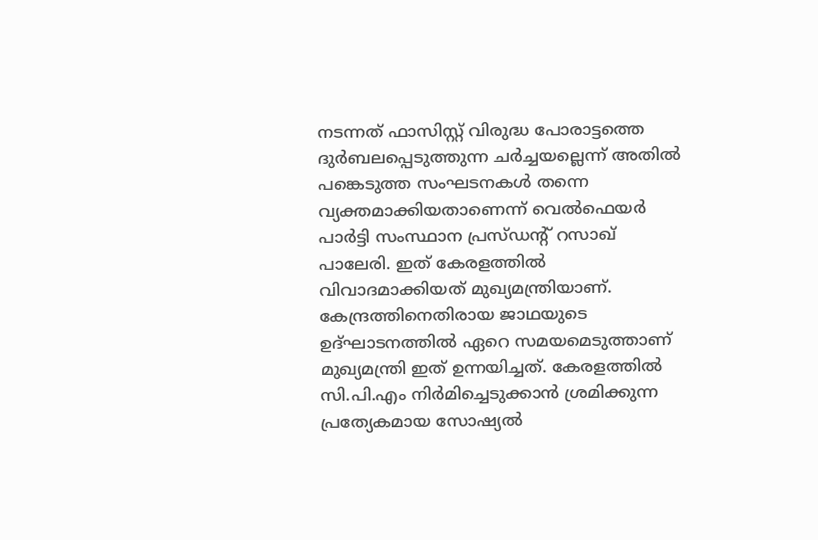നടന്നത് ഫാസിസ്റ്റ് വിരുദ്ധ പോരാട്ടത്തെ ദുർബലപ്പെടുത്തുന്ന ചർച്ചയല്ലെന്ന് അതിൽ പങ്കെടുത്ത സംഘടനകൾ തന്നെ വ്യക്തമാക്കിയതാണെന്ന് വെൽഫെയർ പാർട്ടി സംസ്ഥാന പ്രസ്ഡന്റ് റസാഖ് പാലേരി. ഇത് കേരളത്തിൽ വിവാദമാക്കിയത് മുഖ്യമന്ത്രിയാണ്. കേന്ദ്രത്തിനെതിരായ ജാഥയുടെ ഉദ്ഘാടനത്തിൽ ഏറെ സമയമെടുത്താണ് മുഖ്യമന്ത്രി ഇത് ഉന്നയിച്ചത്. കേരളത്തിൽ സി.പി.എം നിർമിച്ചെടുക്കാൻ ശ്രമിക്കുന്ന പ്രത്യേകമായ സോഷ്യൽ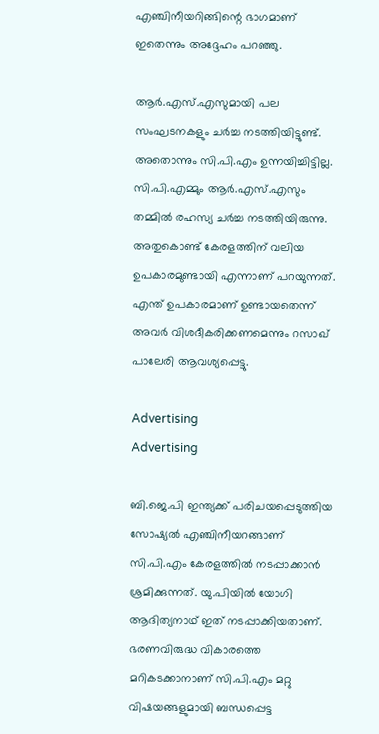എഞ്ചിനീയറിങ്ങിന്റെ ഭാഗമാണ് ഇതെന്നും അദ്ദേഹം പറഞ്ഞു.

ആർ.എസ്.എസുമായി പല സംഘടനകളും ചർച്ച നടത്തിയിട്ടുണ്ട്. അതൊന്നും സി.പി.എം ഉന്നയിച്ചിട്ടില്ല. സി.പി.എമ്മും ആർ.എസ്.എസും തമ്മിൽ രഹസ്യ ചർച്ച നടത്തിയിരുന്നു. അതുകൊണ്ട് കേരളത്തിന്‌ വലിയ ഉപകാരമുണ്ടായി എന്നാണ് പറയുന്നത്. എന്ത് ഉപകാരമാണ് ഉണ്ടായതെന്ന് അവർ വിശദീകരിക്കണമെന്നും റസാഖ് പാലേരി ആവശ്യപ്പെട്ടു.

Advertising
Advertising

ബി.ജെ.പി ഇന്ത്യക്ക് പരിചയപ്പെടുത്തിയ സോഷ്യൽ എഞ്ചിനീയറങ്ങാണ് സി.പി.എം കേരളത്തിൽ നടപ്പാക്കാൻ ശ്രമിക്കുന്നത്. യു.പിയിൽ യോഗി ആദിത്യനാഥ് ഇത് നടപ്പാക്കിയതാണ്. ഭരണവിരുദ്ധ വികാരത്തെ മറികടക്കാനാണ് സി.പി.എം മറ്റു വിഷയങ്ങളുമായി ബന്ധപ്പെട്ട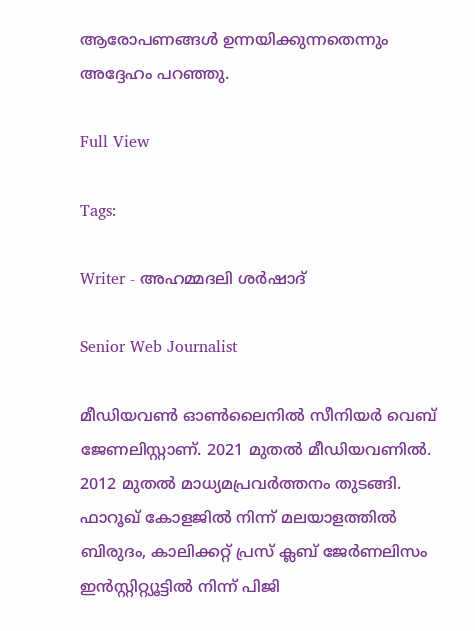ആരോപണങ്ങൾ ഉന്നയിക്കുന്നതെന്നും അദ്ദേഹം പറഞ്ഞു.

Full View

Tags:

Writer - അഹമ്മദലി ശര്‍ഷാദ്

Senior Web Journalist

മീഡിയവൺ ഓൺലൈനിൽ സീനിയർ വെബ് ജേണലിസ്റ്റാണ്. 2021 മുതൽ മീഡിയവണിൽ. 2012 മുതൽ മാധ്യമപ്രവർത്തനം തുടങ്ങി. ഫാറൂഖ് കോളജിൽ നിന്ന് മലയാളത്തിൽ ബിരുദം, കാലിക്കറ്റ് പ്രസ് ക്ലബ് ജേർണലിസം ഇൻസ്റ്റിറ്റ്യൂട്ടിൽ നിന്ന് പിജി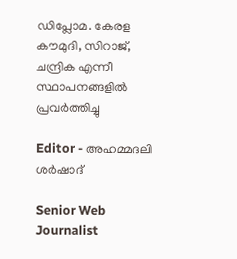ഡിപ്ലോമ. കേരള കൗമുദി, സിറാജ്, ചന്ദ്രിക എന്നീ സ്ഥാപനങ്ങളിൽ പ്രവർത്തിച്ചു

Editor - അഹമ്മദലി ശര്‍ഷാദ്

Senior Web Journalist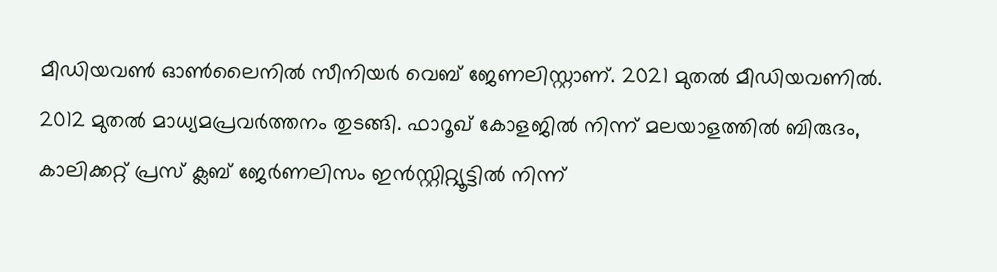മീഡിയവൺ ഓൺലൈനിൽ സീനിയർ വെബ് ജേണലിസ്റ്റാണ്. 2021 മുതൽ മീഡിയവണിൽ. 2012 മുതൽ മാധ്യമപ്രവർത്തനം തുടങ്ങി. ഫാറൂഖ് കോളജിൽ നിന്ന് മലയാളത്തിൽ ബിരുദം, കാലിക്കറ്റ് പ്രസ് ക്ലബ് ജേർണലിസം ഇൻസ്റ്റിറ്റ്യൂട്ടിൽ നിന്ന്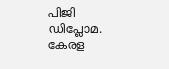പിജി ഡിപ്ലോമ. കേരള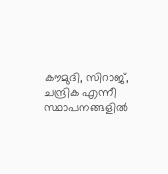കൗമുദി, സിറാജ്, ചന്ദ്രിക എന്നീ സ്ഥാപനങ്ങളിൽ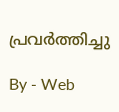പ്രവർത്തിച്ചു

By - Web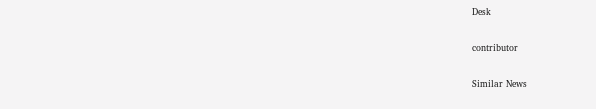Desk

contributor

Similar News